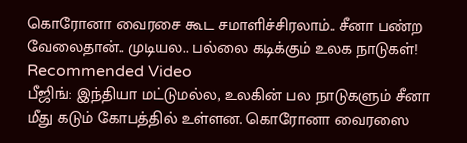கொரோனா வைரசை கூட சமாளிச்சிரலாம்.. சீனா பண்ற வேலைதான்.. முடியல.. பல்லை கடிக்கும் உலக நாடுகள்!
Recommended Video
பீஜிங்: இந்தியா மட்டுமல்ல, உலகின் பல நாடுகளும் சீனா மீது கடும் கோபத்தில் உள்ளன. கொரோனா வைரஸை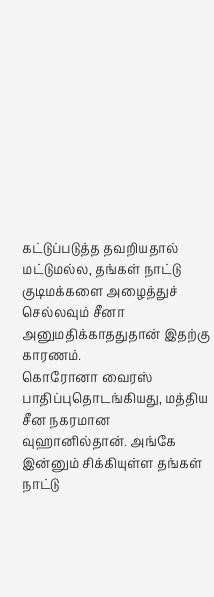கட்டுப்படுத்த தவறியதால் மட்டுமல்ல, தங்கள் நாட்டு குடிமக்களை அழைத்துச் செல்லவும் சீனா அனுமதிக்காததுதான் இதற்கு காரணம்.
கொரோனா வைரஸ் பாதிப்புதொடங்கியது, மத்திய சீன நகரமான வுஹானில்தான். அங்கே இன்னும் சிக்கியுள்ள தங்கள் நாட்டு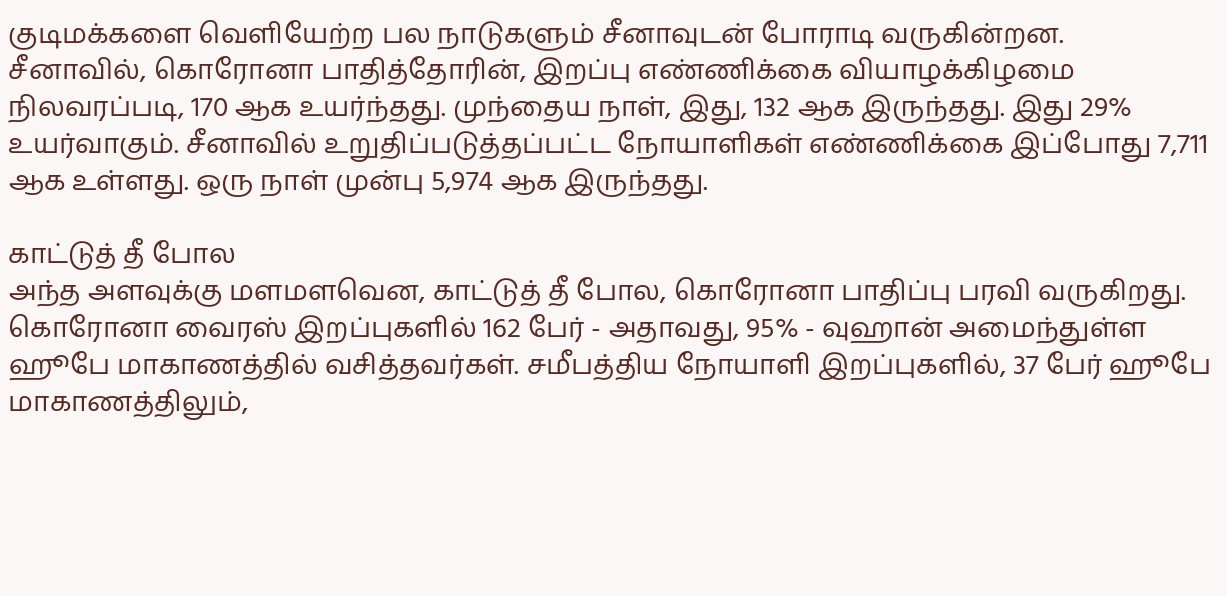குடிமக்களை வெளியேற்ற பல நாடுகளும் சீனாவுடன் போராடி வருகின்றன.
சீனாவில், கொரோனா பாதித்தோரின், இறப்பு எண்ணிக்கை வியாழக்கிழமை நிலவரப்படி, 170 ஆக உயர்ந்தது. முந்தைய நாள், இது, 132 ஆக இருந்தது. இது 29% உயர்வாகும். சீனாவில் உறுதிப்படுத்தப்பட்ட நோயாளிகள் எண்ணிக்கை இப்போது 7,711 ஆக உள்ளது. ஒரு நாள் முன்பு 5,974 ஆக இருந்தது.

காட்டுத் தீ போல
அந்த அளவுக்கு மளமளவென, காட்டுத் தீ போல, கொரோனா பாதிப்பு பரவி வருகிறது. கொரோனா வைரஸ் இறப்புகளில் 162 பேர் - அதாவது, 95% - வுஹான் அமைந்துள்ள ஹூபே மாகாணத்தில் வசித்தவர்கள். சமீபத்திய நோயாளி இறப்புகளில், 37 பேர் ஹூபே மாகாணத்திலும்,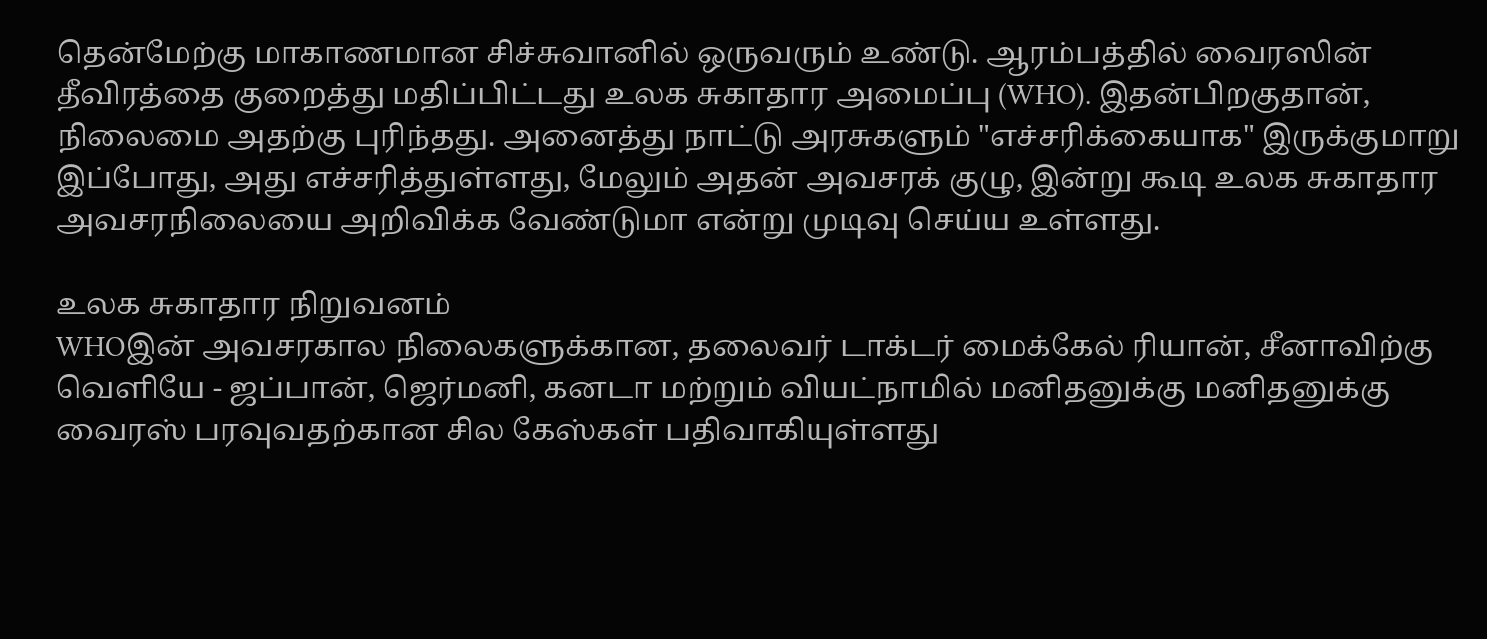தென்மேற்கு மாகாணமான சிச்சுவானில் ஒருவரும் உண்டு. ஆரம்பத்தில் வைரஸின் தீவிரத்தை குறைத்து மதிப்பிட்டது உலக சுகாதார அமைப்பு (WHO). இதன்பிறகுதான், நிலைமை அதற்கு புரிந்தது. அனைத்து நாட்டு அரசுகளும் "எச்சரிக்கையாக" இருக்குமாறு இப்போது, அது எச்சரித்துள்ளது, மேலும் அதன் அவசரக் குழு, இன்று கூடி உலக சுகாதார அவசரநிலையை அறிவிக்க வேண்டுமா என்று முடிவு செய்ய உள்ளது.

உலக சுகாதார நிறுவனம்
WHOஇன் அவசரகால நிலைகளுக்கான, தலைவர் டாக்டர் மைக்கேல் ரியான், சீனாவிற்கு வெளியே - ஜப்பான், ஜெர்மனி, கனடா மற்றும் வியட்நாமில் மனிதனுக்கு மனிதனுக்கு வைரஸ் பரவுவதற்கான சில கேஸ்கள் பதிவாகியுள்ளது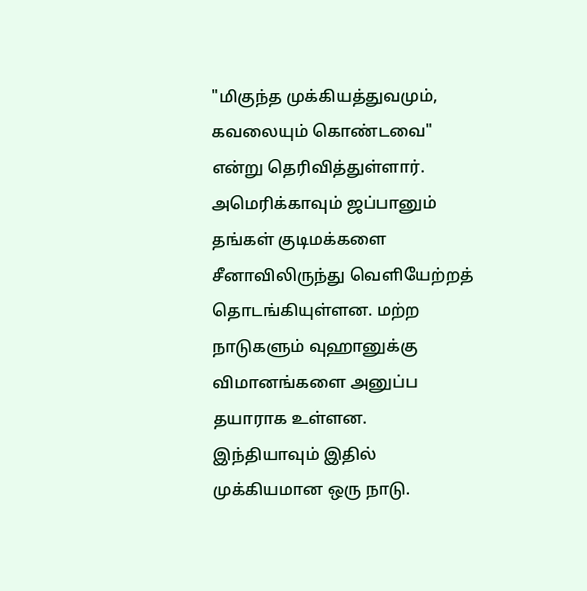"மிகுந்த முக்கியத்துவமும், கவலையும் கொண்டவை" என்று தெரிவித்துள்ளார். அமெரிக்காவும் ஜப்பானும் தங்கள் குடிமக்களை சீனாவிலிருந்து வெளியேற்றத் தொடங்கியுள்ளன. மற்ற நாடுகளும் வுஹானுக்கு விமானங்களை அனுப்ப தயாராக உள்ளன. இந்தியாவும் இதில் முக்கியமான ஒரு நாடு.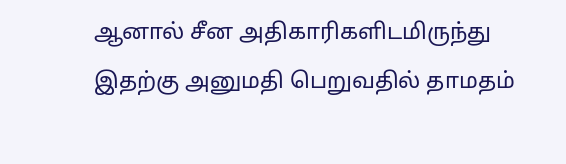ஆனால் சீன அதிகாரிகளிடமிருந்து இதற்கு அனுமதி பெறுவதில் தாமதம்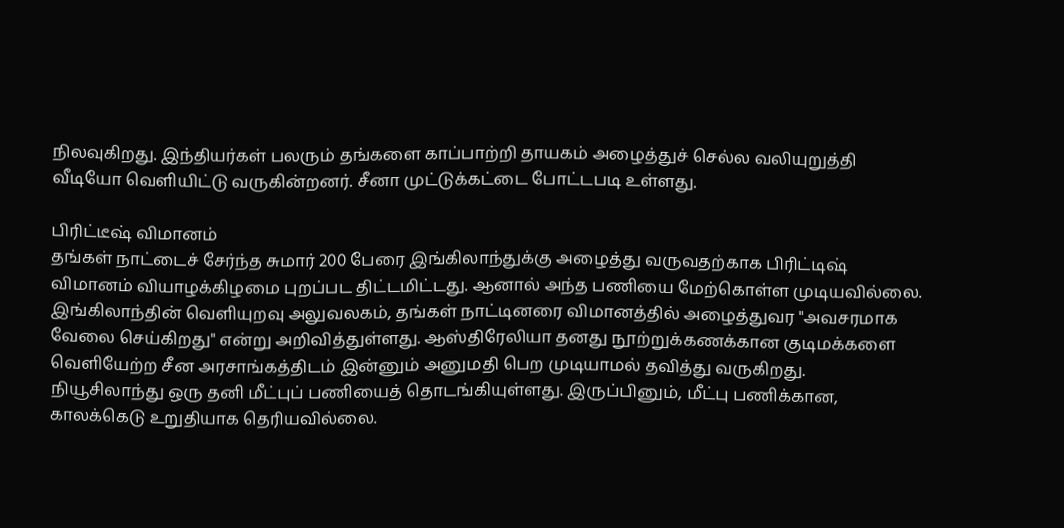நிலவுகிறது. இந்தியர்கள் பலரும் தங்களை காப்பாற்றி தாயகம் அழைத்துச் செல்ல வலியுறுத்தி வீடியோ வெளியிட்டு வருகின்றனர். சீனா முட்டுக்கட்டை போட்டபடி உள்ளது.

பிரிட்டீஷ் விமானம்
தங்கள் நாட்டைச் சேர்ந்த சுமார் 200 பேரை இங்கிலாந்துக்கு அழைத்து வருவதற்காக பிரிட்டிஷ் விமானம் வியாழக்கிழமை புறப்பட திட்டமிட்டது. ஆனால் அந்த பணியை மேற்கொள்ள முடியவில்லை. இங்கிலாந்தின் வெளியுறவு அலுவலகம், தங்கள் நாட்டினரை விமானத்தில் அழைத்துவர "அவசரமாக வேலை செய்கிறது" என்று அறிவித்துள்ளது. ஆஸ்திரேலியா தனது நூற்றுக்கணக்கான குடிமக்களை வெளியேற்ற சீன அரசாங்கத்திடம் இன்னும் அனுமதி பெற முடியாமல் தவித்து வருகிறது. நியூசிலாந்து ஒரு தனி மீட்புப் பணியைத் தொடங்கியுள்ளது. இருப்பினும், மீட்பு பணிக்கான, காலக்கெடு உறுதியாக தெரியவில்லை.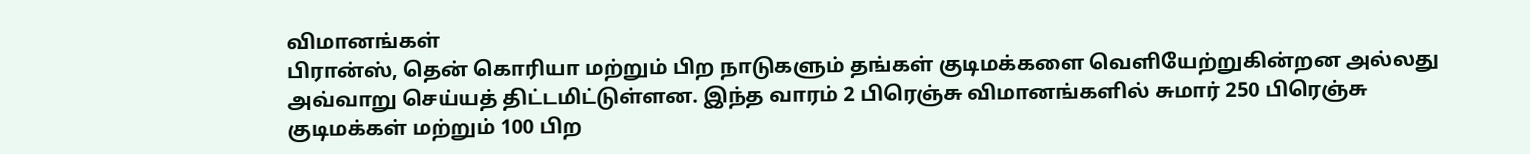விமானங்கள்
பிரான்ஸ், தென் கொரியா மற்றும் பிற நாடுகளும் தங்கள் குடிமக்களை வெளியேற்றுகின்றன அல்லது அவ்வாறு செய்யத் திட்டமிட்டுள்ளன. இந்த வாரம் 2 பிரெஞ்சு விமானங்களில் சுமார் 250 பிரெஞ்சு குடிமக்கள் மற்றும் 100 பிற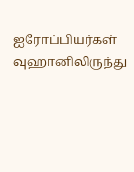ஐரோப்பியர்கள் வுஹானிலிருந்து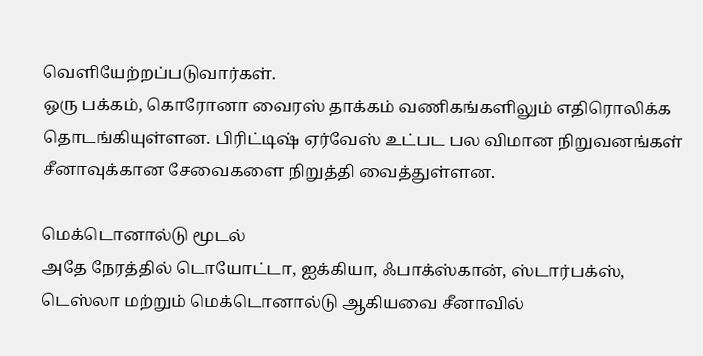வெளியேற்றப்படுவார்கள்.
ஒரு பக்கம், கொரோனா வைரஸ் தாக்கம் வணிகங்களிலும் எதிரொலிக்க தொடங்கியுள்ளன. பிரிட்டிஷ் ஏர்வேஸ் உட்பட பல விமான நிறுவனங்கள் சீனாவுக்கான சேவைகளை நிறுத்தி வைத்துள்ளன.

மெக்டொனால்டு மூடல்
அதே நேரத்தில் டொயோட்டா, ஐக்கியா, ஃபாக்ஸ்கான், ஸ்டார்பக்ஸ், டெஸ்லா மற்றும் மெக்டொனால்டு ஆகியவை சீனாவில்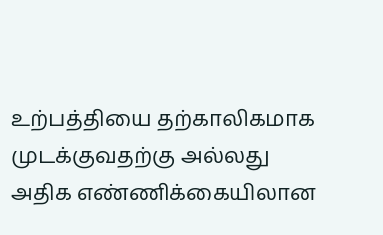உற்பத்தியை தற்காலிகமாக முடக்குவதற்கு அல்லது அதிக எண்ணிக்கையிலான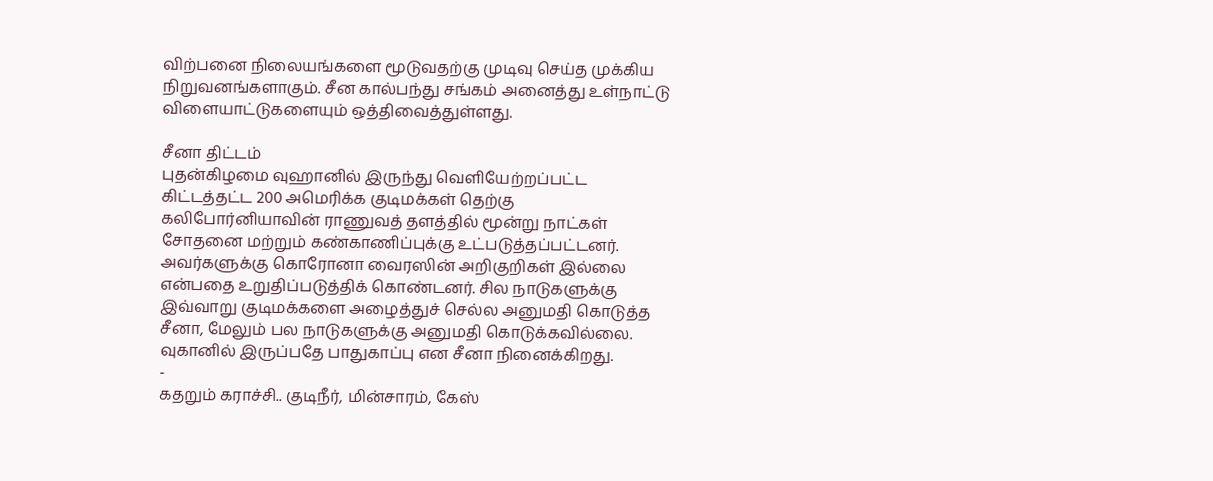விற்பனை நிலையங்களை மூடுவதற்கு முடிவு செய்த முக்கிய நிறுவனங்களாகும். சீன கால்பந்து சங்கம் அனைத்து உள்நாட்டு விளையாட்டுகளையும் ஒத்திவைத்துள்ளது.

சீனா திட்டம்
புதன்கிழமை வுஹானில் இருந்து வெளியேற்றப்பட்ட கிட்டத்தட்ட 200 அமெரிக்க குடிமக்கள் தெற்கு கலிபோர்னியாவின் ராணுவத் தளத்தில் மூன்று நாட்கள் சோதனை மற்றும் கண்காணிப்புக்கு உட்படுத்தப்பட்டனர். அவர்களுக்கு கொரோனா வைரஸின் அறிகுறிகள் இல்லை என்பதை உறுதிப்படுத்திக் கொண்டனர். சில நாடுகளுக்கு இவ்வாறு குடிமக்களை அழைத்துச் செல்ல அனுமதி கொடுத்த சீனா, மேலும் பல நாடுகளுக்கு அனுமதி கொடுக்கவில்லை. வுகானில் இருப்பதே பாதுகாப்பு என சீனா நினைக்கிறது.
-
கதறும் கராச்சி.. குடிநீர், மின்சாரம், கேஸ்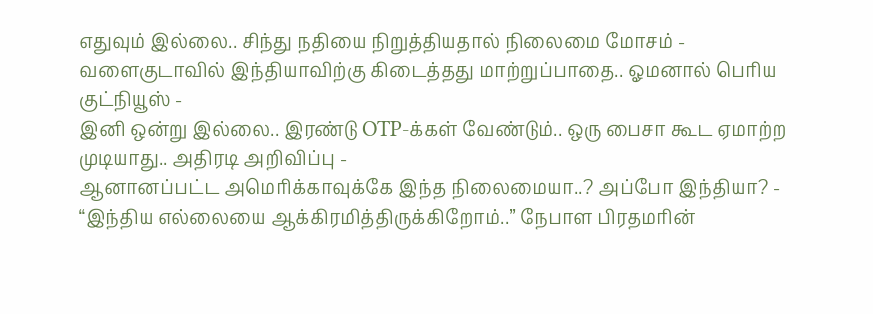எதுவும் இல்லை.. சிந்து நதியை நிறுத்தியதால் நிலைமை மோசம் -
வளைகுடாவில் இந்தியாவிற்கு கிடைத்தது மாற்றுப்பாதை.. ஓமனால் பெரிய குட்நியூஸ் -
இனி ஒன்று இல்லை.. இரண்டு OTP-க்கள் வேண்டும்.. ஒரு பைசா கூட ஏமாற்ற முடியாது.. அதிரடி அறிவிப்பு -
ஆனானப்பட்ட அமெரிக்காவுக்கே இந்த நிலைமையா..? அப்போ இந்தியா? -
“இந்திய எல்லையை ஆக்கிரமித்திருக்கிறோம்..” நேபாள பிரதமரின்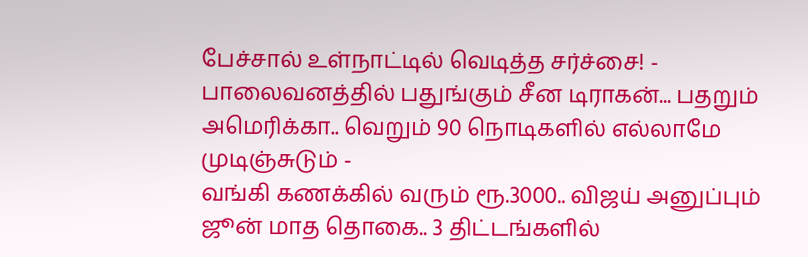பேச்சால் உள்நாட்டில் வெடித்த சர்ச்சை! -
பாலைவனத்தில் பதுங்கும் சீன டிராகன்... பதறும் அமெரிக்கா.. வெறும் 90 நொடிகளில் எல்லாமே முடிஞ்சுடும் -
வங்கி கணக்கில் வரும் ரூ.3000.. விஜய் அனுப்பும் ஜூன் மாத தொகை.. 3 திட்டங்களில்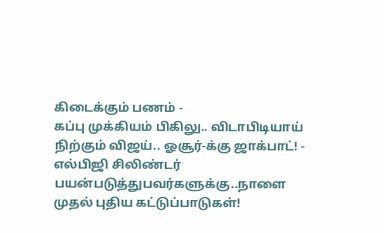கிடைக்கும் பணம் -
கப்பு முக்கியம் பிகிலு.. விடாபிடியாய் நிற்கும் விஜய்.. ஓசூர்-க்கு ஜாக்பாட்! -
எல்பிஜி சிலிண்டர் பயன்படுத்துபவர்களுக்கு..நாளை முதல் புதிய கட்டுப்பாடுகள்!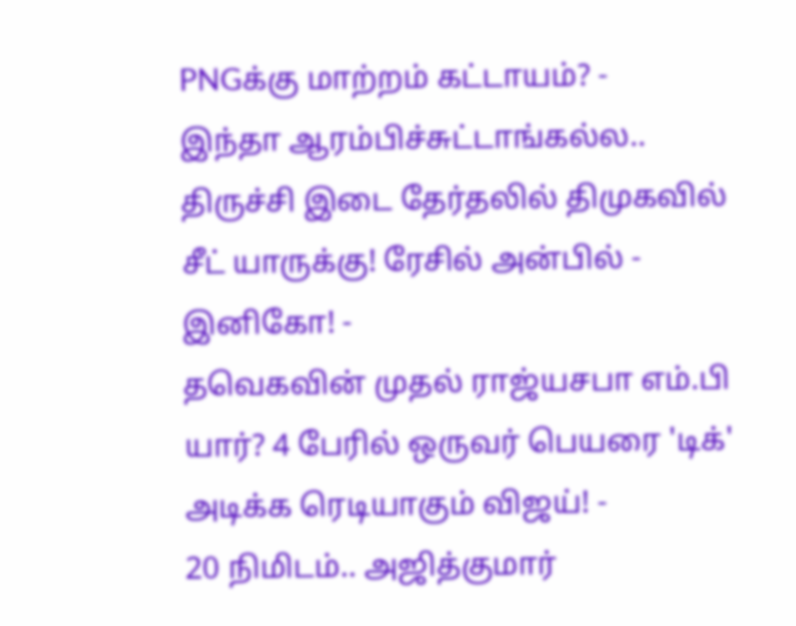PNGக்கு மாற்றம் கட்டாயம்? -
இந்தா ஆரம்பிச்சுட்டாங்கல்ல.. திருச்சி இடை தேர்தலில் திமுகவில் சீட் யாருக்கு! ரேசில் அன்பில் - இனிகோ! -
தவெகவின் முதல் ராஜ்யசபா எம்.பி யார்? 4 பேரில் ஒருவர் பெயரை 'டிக்' அடிக்க ரெடியாகும் விஜய்! -
20 நிமிடம்.. அஜித்குமார்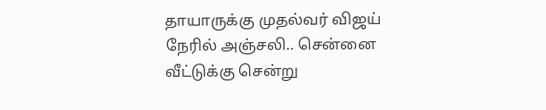தாயாருக்கு முதல்வர் விஜய் நேரில் அஞ்சலி.. சென்னை வீட்டுக்கு சென்று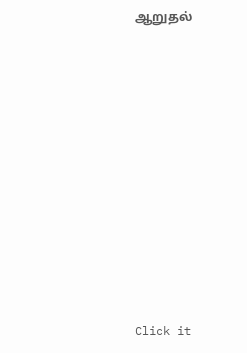ஆறுதல்












Click it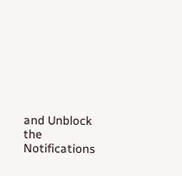and Unblock the Notifications